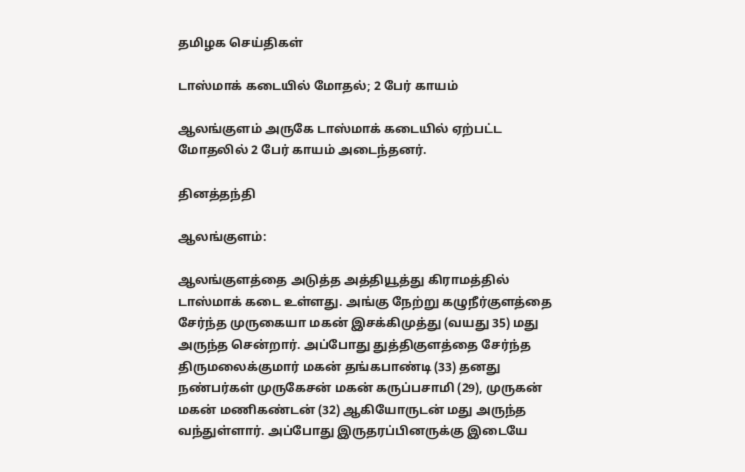தமிழக செய்திகள்

டாஸ்மாக் கடையில் மோதல்; 2 பேர் காயம்

ஆலங்குளம் அருகே டாஸ்மாக் கடையில் ஏற்பட்ட மோதலில் 2 பேர் காயம் அடைந்தனர்.

தினத்தந்தி

ஆலங்குளம்:

ஆலங்குளத்தை அடுத்த அத்தியூத்து கிராமத்தில் டாஸ்மாக் கடை உள்ளது. அங்கு நேற்று கழுநீர்குளத்தை சேர்ந்த முருகையா மகன் இசக்கிமுத்து (வயது 35) மது அருந்த சென்றார். அப்போது துத்திகுளத்தை சேர்ந்த திருமலைக்குமார் மகன் தங்கபாண்டி (33) தனது நண்பர்கள் முருகேசன் மகன் கருப்பசாமி (29), முருகன் மகன் மணிகண்டன் (32) ஆகியோருடன் மது அருந்த வந்துள்ளார். அப்போது இருதரப்பினருக்கு இடையே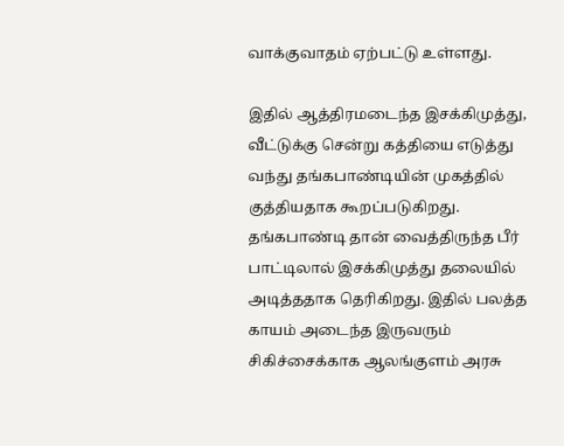வாக்குவாதம் ஏற்பட்டு உள்ளது.

இதில் ஆத்திரமடைந்த இசக்கிமுத்து, வீட்டுக்கு சென்று கத்தியை எடுத்து வந்து தங்கபாண்டியின் முகத்தில் குத்தியதாக கூறப்படுகிறது. தங்கபாண்டி தான் வைத்திருந்த பீர் பாட்டிலால் இசக்கிமுத்து தலையில் அடித்ததாக தெரிகிறது. இதில் பலத்த காயம் அடைந்த இருவரும் சிகிச்சைக்காக ஆலங்குளம் அரசு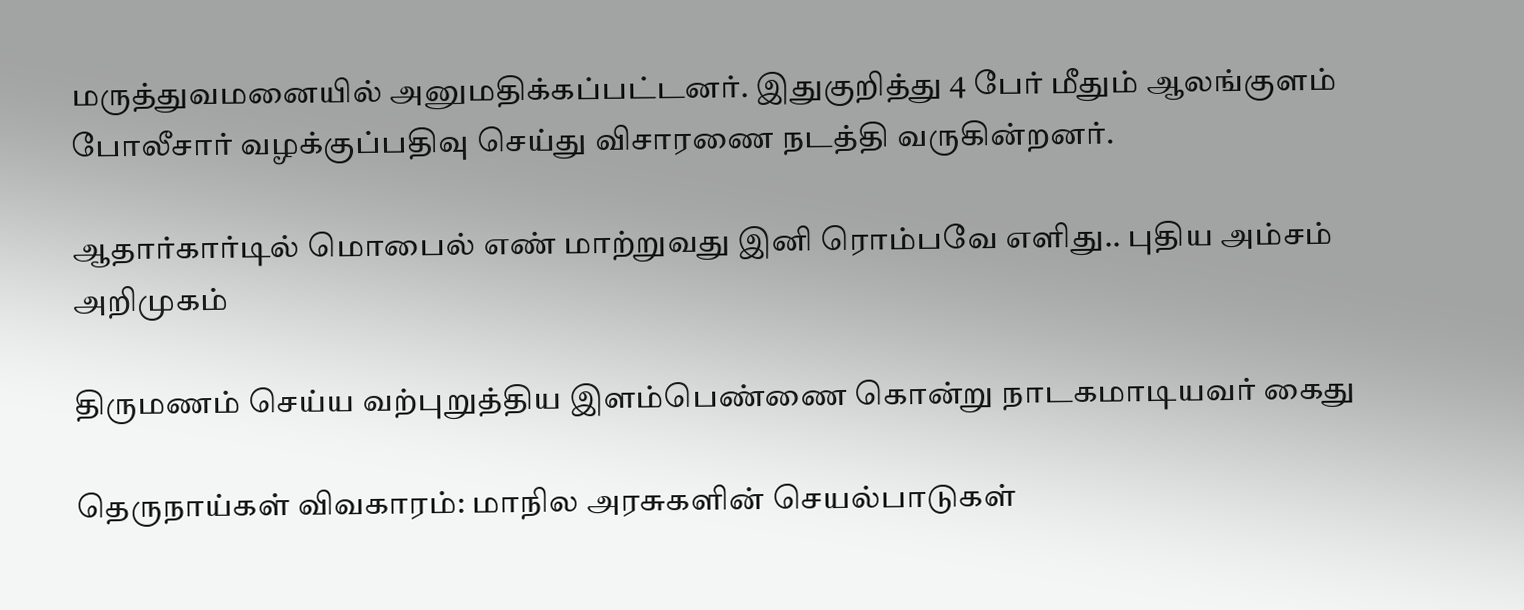மருத்துவமனையில் அனுமதிக்கப்பட்டனர். இதுகுறித்து 4 பேர் மீதும் ஆலங்குளம் போலீசார் வழக்குப்பதிவு செய்து விசாரணை நடத்தி வருகின்றனர்.

ஆதார்கார்டில் மொபைல் எண் மாற்றுவது இனி ரொம்பவே எளிது.. புதிய அம்சம் அறிமுகம்

திருமணம் செய்ய வற்புறுத்திய இளம்பெண்ணை கொன்று நாடகமாடியவர் கைது

தெருநாய்கள் விவகாரம்: மாநில அரசுகளின் செயல்பாடுகள்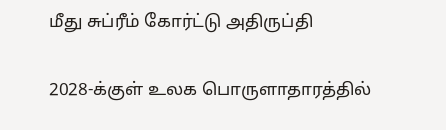மீது சுப்ரீம் கோர்ட்டு அதிருப்தி

2028-க்குள் உலக பொருளாதாரத்தில்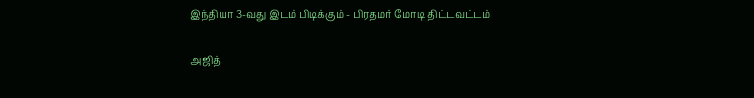இந்தியா 3-வது இடம் பிடிக்கும் - பிரதமர் மோடி திட்டவட்டம்

அஜித்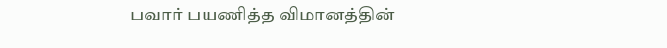பவார் பயணித்த விமானத்தின்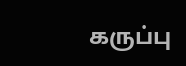கருப்பு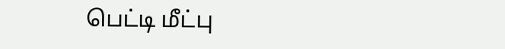பெட்டி மீட்பு